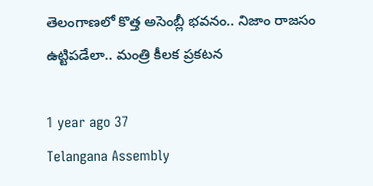తెలంగాణలో కొత్త అసెంబ్లీ భవనం.. నిజాం రాజసం ఉట్టిపడేలా.. మంత్రి కీలక ప్రకటన

1 year ago 37
Telangana Assembly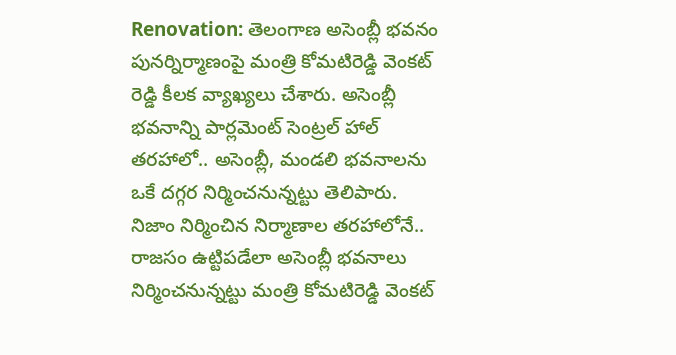Renovation: తెలంగాణ అసెంబ్లీ భవనం పునర్నిర్మాణంపై మంత్రి కోమటిరెడ్డి వెంకట్ రెడ్డి కీలక వ్యాఖ్యలు చేశారు. అసెంబ్లీ భవనాన్ని పార్లమెంట్ సెంట్రల్ హాల్ తరహాలో.. అసెంబ్లీ, మండలి భవనాలను ఒకే దగ్గర నిర్మించనున్నట్టు తెలిపారు. నిజాం నిర్మించిన నిర్మాణాల తరహాలోనే.. రాజసం ఉట్టిపడేలా అసెంబ్లీ భవనాలు నిర్మించనున్నట్టు మంత్రి కోమటిరెడ్డి వెంకట్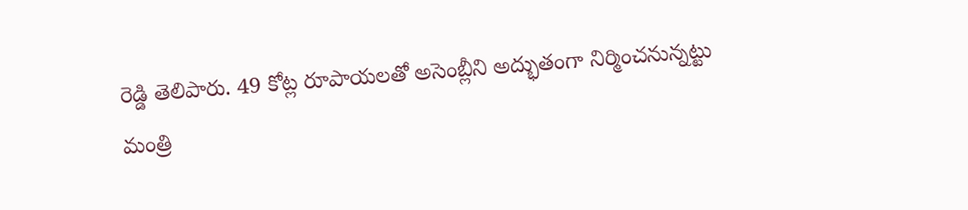రెడ్డి తెలిపారు. 49 కోట్ల రూపాయలతో అసెంబ్లీని అద్భుతంగా నిర్మించనున్నట్టు మంత్రి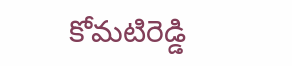కోమటిరెడ్డి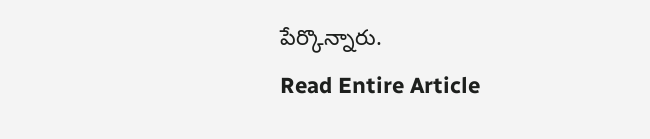పేర్కొన్నారు.
Read Entire Article